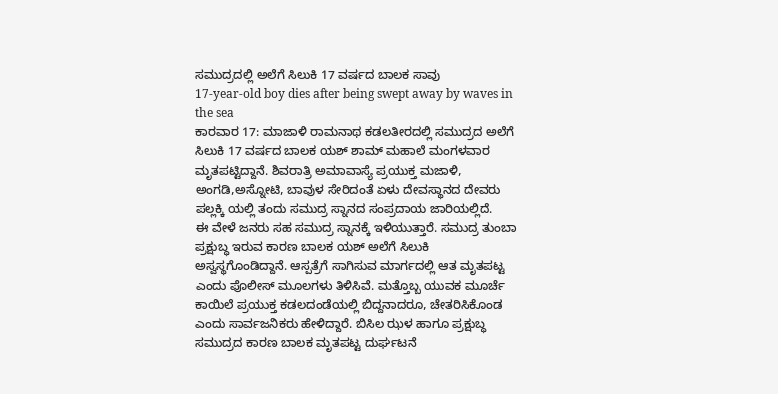ಸಮುದ್ರದಲ್ಲಿ ಅಲೆಗೆ ಸಿಲುಕಿ 17 ವರ್ಷದ ಬಾಲಕ ಸಾವು
17-year-old boy dies after being swept away by waves in the sea
ಕಾರವಾರ 17: ಮಾಜಾಳಿ ರಾಮನಾಥ ಕಡಲತೀರದಲ್ಲಿ ಸಮುದ್ರದ ಅಲೆಗೆ ಸಿಲುಕಿ 17 ವರ್ಷದ ಬಾಲಕ ಯಶ್ ಶಾಮ್ ಮಹಾಲೆ ಮಂಗಳವಾರ ಮೃತಪಟ್ಟಿದ್ದಾನೆ. ಶಿವರಾತ್ರಿ ಅಮಾವಾಸ್ಯೆ ಪ್ರಯುಕ್ತ ಮಜಾಳಿ, ಅಂಗಡಿ,ಅಸ್ನೋಟಿ, ಬಾವುಳ ಸೇರಿದಂತೆ ಏಳು ದೇವಸ್ಥಾನದ ದೇವರು ಪಲ್ಲಕ್ಕಿ ಯಲ್ಲಿ ತಂದು ಸಮುದ್ರ ಸ್ನಾನದ ಸಂಪ್ರದಾಯ ಜಾರಿಯಲ್ಲಿದೆ.
ಈ ವೇಳೆ ಜನರು ಸಹ ಸಮುದ್ರ ಸ್ನಾನಕ್ಕೆ ಇಳಿಯುತ್ತಾರೆ. ಸಮುದ್ರ ತುಂಬಾ ಪ್ರಕ್ಷುಬ್ಧ ಇರುವ ಕಾರಣ ಬಾಲಕ ಯಶ್ ಅಲೆಗೆ ಸಿಲುಕಿ ಅಸ್ವಸ್ಥಗೊಂಡಿದ್ದಾನೆ. ಆಸ್ಪತ್ರೆಗೆ ಸಾಗಿಸುವ ಮಾರ್ಗದಲ್ಲಿ ಆತ ಮೃತಪಟ್ಟ ಎಂದು ಪೊಲೀಸ್ ಮೂಲಗಳು ತಿಳಿಸಿವೆ. ಮತ್ತೊಬ್ಬ ಯುವಕ ಮೂರ್ಚೆ ಕಾಯಿಲೆ ಪ್ರಯುಕ್ತ ಕಡಲದಂಡೆಯಲ್ಲಿ ಬಿದ್ದನಾದರೂ, ಚೇತರಿಸಿಕೊಂಡ ಎಂದು ಸಾರ್ವಜನಿಕರು ಹೇಳಿದ್ದಾರೆ. ಬಿಸಿಲ ಝಳ ಹಾಗೂ ಪ್ರಕ್ಷುಬ್ಧ ಸಮುದ್ರದ ಕಾರಣ ಬಾಲಕ ಮೃತಪಟ್ಟ ದುರ್ಘಟನೆ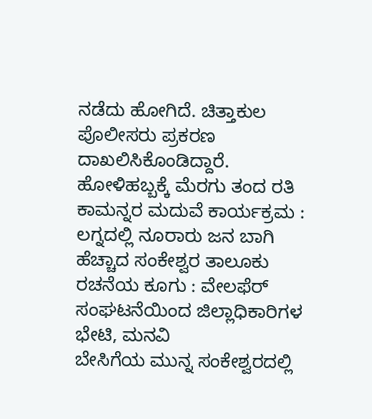ನಡೆದು ಹೋಗಿದೆ. ಚಿತ್ತಾಕುಲ ಪೊಲೀಸರು ಪ್ರಕರಣ ದಾಖಲಿಸಿಕೊಂಡಿದ್ದಾರೆ.
ಹೋಳಿಹಬ್ಬಕ್ಕೆ ಮೆರಗು ತಂದ ರತಿ ಕಾಮನ್ನರ ಮದುವೆ ಕಾರ್ಯಕ್ರಮ : ಲಗ್ನದಲ್ಲಿ ನೂರಾರು ಜನ ಬಾಗಿ
ಹೆಚ್ಚಾದ ಸಂಕೇಶ್ವರ ತಾಲೂಕು ರಚನೆಯ ಕೂಗು : ವೇಲಫೆರ್ ಸಂಘಟನೆಯಿಂದ ಜಿಲ್ಲಾಧಿಕಾರಿಗಳ ಭೇಟಿ, ಮನವಿ
ಬೇಸಿಗೆಯ ಮುನ್ನ ಸಂಕೇಶ್ವರದಲ್ಲಿ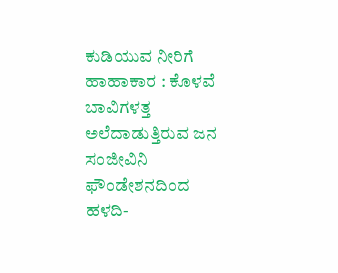ಕುಡಿಯುವ ನೀರಿಗೆ ಹಾಹಾಕಾರ : ಕೊಳವೆ ಬಾವಿಗಳತ್ತ ಅಲೆದಾಡುತ್ತಿರುವ ಜನ
ಸಂಜೀವಿನಿ ಫೌಂಡೇಶನದಿಂದ ಹಳದಿ-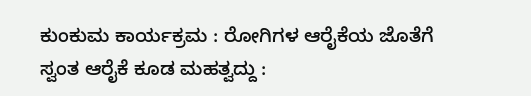ಕುಂಕುಮ ಕಾರ್ಯಕ್ರಮ : ರೋಗಿಗಳ ಆರೈಕೆಯ ಜೊತೆಗೆ ಸ್ವಂತ ಆರೈಕೆ ಕೂಡ ಮಹತ್ವದ್ದು :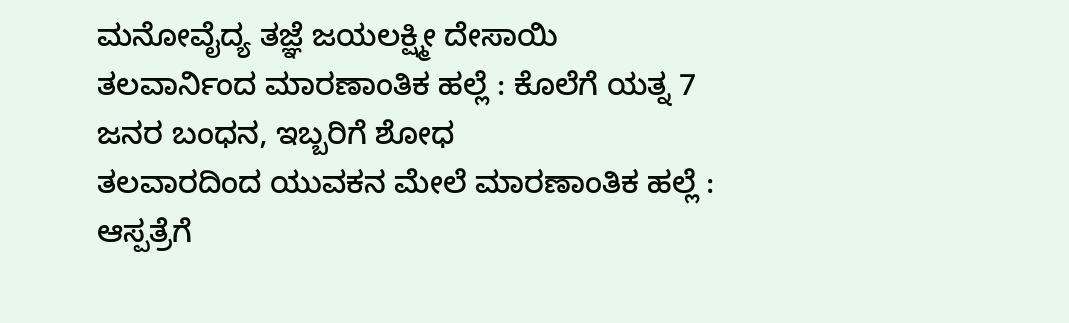ಮನೋವೈದ್ಯ ತಜ್ಞೆ ಜಯಲಕ್ಷ್ಮೀ ದೇಸಾಯಿ
ತಲವಾರ್ನಿಂದ ಮಾರಣಾಂತಿಕ ಹಲ್ಲೆ : ಕೊಲೆಗೆ ಯತ್ನ 7 ಜನರ ಬಂಧನ, ಇಬ್ಬರಿಗೆ ಶೋಧ
ತಲವಾರದಿಂದ ಯುವಕನ ಮೇಲೆ ಮಾರಣಾಂತಿಕ ಹಲ್ಲೆ : ಆಸ್ಪತ್ರೆಗೆ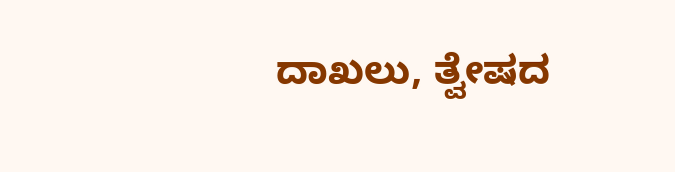ದಾಖಲು, ತ್ವೇಷದ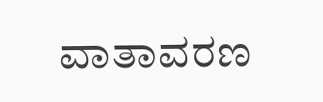ವಾತಾವರಣ